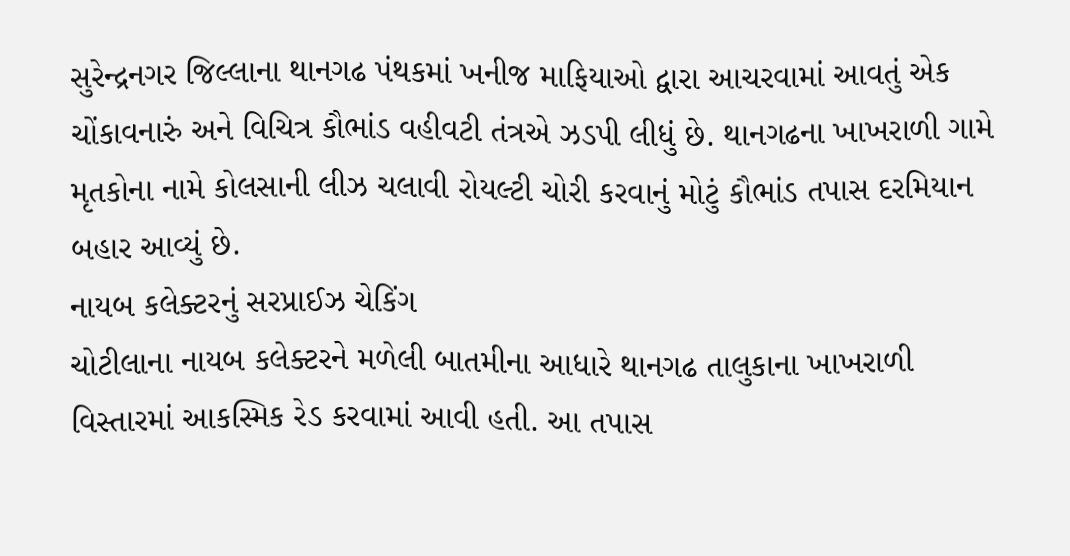સુરેન્દ્રનગર જિલ્લાના થાનગઢ પંથકમાં ખનીજ માફિયાઓ દ્વારા આચરવામાં આવતું એક ચોંકાવનારું અને વિચિત્ર કૌભાંડ વહીવટી તંત્રએ ઝડપી લીધું છે. થાનગઢના ખાખરાળી ગામે મૃતકોના નામે કોલસાની લીઝ ચલાવી રોયલ્ટી ચોરી કરવાનું મોટું કૌભાંડ તપાસ દરમિયાન બહાર આવ્યું છે.
નાયબ કલેક્ટરનું સરપ્રાઈઝ ચેકિંગ
ચોટીલાના નાયબ કલેક્ટરને મળેલી બાતમીના આધારે થાનગઢ તાલુકાના ખાખરાળી વિસ્તારમાં આકસ્મિક રેડ કરવામાં આવી હતી. આ તપાસ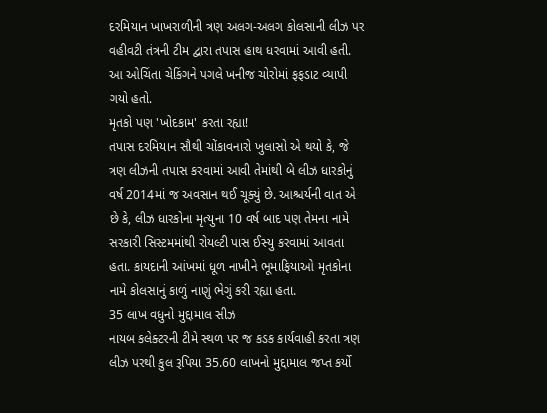દરમિયાન ખાખરાળીની ત્રણ અલગ-અલગ કોલસાની લીઝ પર વહીવટી તંત્રની ટીમ દ્વારા તપાસ હાથ ધરવામાં આવી હતી. આ ઓચિંતા ચેકિંગને પગલે ખનીજ ચોરોમાં ફફડાટ વ્યાપી ગયો હતો.
મૃતકો પણ 'ખોદકામ' કરતા રહ્યા!
તપાસ દરમિયાન સૌથી ચોંકાવનારો ખુલાસો એ થયો કે, જે ત્રણ લીઝની તપાસ કરવામાં આવી તેમાંથી બે લીઝ ધારકોનું વર્ષ 2014માં જ અવસાન થઈ ચૂક્યું છે. આશ્ચર્યની વાત એ છે કે, લીઝ ધારકોના મૃત્યુના 10 વર્ષ બાદ પણ તેમના નામે સરકારી સિસ્ટમમાંથી રોયલ્ટી પાસ ઈસ્યુ કરવામાં આવતા હતા. કાયદાની આંખમાં ધૂળ નાખીને ભૂમાફિયાઓ મૃતકોના નામે કોલસાનું કાળું નાણું ભેગું કરી રહ્યા હતા.
35 લાખ વધુનો મુદ્દામાલ સીઝ
નાયબ કલેક્ટરની ટીમે સ્થળ પર જ કડક કાર્યવાહી કરતા ત્રણ લીઝ પરથી કુલ રૂપિયા 35.60 લાખનો મુદ્દામાલ જપ્ત કર્યો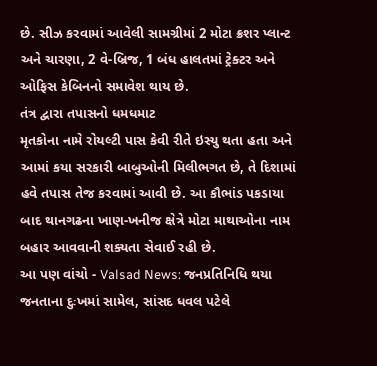છે. સીઝ કરવામાં આવેલી સામગ્રીમાં 2 મોટા ક્રશર પ્લાન્ટ અને ચારણા, 2 વે-બ્રિજ, 1 બંધ હાલતમાં ટ્રેક્ટર અને ઓફિસ કેબિનનો સમાવેશ થાય છે.
તંત્ર દ્વારા તપાસનો ધમધમાટ
મૃતકોના નામે રોયલ્ટી પાસ કેવી રીતે ઇસ્યુ થતા હતા અને આમાં કયા સરકારી બાબુઓની મિલીભગત છે, તે દિશામાં હવે તપાસ તેજ કરવામાં આવી છે. આ કૌભાંડ પકડાયા બાદ થાનગઢના ખાણ-ખનીજ ક્ષેત્રે મોટા માથાઓના નામ બહાર આવવાની શક્યતા સેવાઈ રહી છે.
આ પણ વાંચો - Valsad News: જનપ્રતિનિધિ થયા જનતાના દુઃખમાં સામેલ, સાંસદ ધવલ પટેલે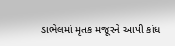ડાભેલમાં મૃતક મજૂરને આપી કાંધ